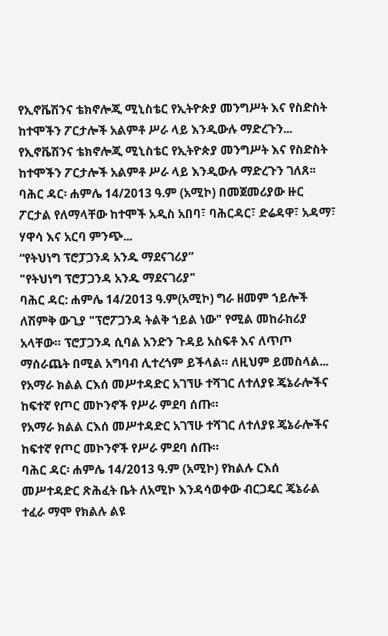የኢኖቬሽንና ቴክኖሎጂ ሚኒስቴር የኢትዮጵያ መንግሥት እና የስድስት ከተሞችን ፖርታሎች አልምቶ ሥራ ላይ እንዲውሉ ማድረጉን...
የኢኖቬሽንና ቴክኖሎጂ ሚኒስቴር የኢትዮጵያ መንግሥት እና የስድስት ከተሞችን ፖርታሎች አልምቶ ሥራ ላይ እንዲውሉ ማድረጉን ገለጸ፡፡
ባሕር ዳር፡ ሐምሌ 14/2013 ዓ.ም (አሚኮ) በመጀመሪያው ዙር ፖርታል የለማላቸው ከተሞች አዲስ አበባ፣ ባሕርዳር፣ ድሬዳዋ፣ አዳማ፣ ሃዋሳ እና አርባ ምንጭ...
“የትህነግ ፕሮፓጋንዳ አንዱ ማደናገሪያ”
"የትህነግ ፕሮፓጋንዳ አንዱ ማደናገሪያ"
ባሕር ዳር: ሐምሌ 14/2013 ዓ.ም(አሚኮ) ግራ ዘመም ኀይሎች ለሽምቅ ውጊያ "ፕሮፖጋንዳ ትልቅ ኀይል ነው" የሚል መከራከሪያ አላቸው። ፕሮፓጋንዳ ሲባል አንድን ጉዳይ አስፍቶ እና ለጥጦ ማሰራጨት በሚል አግባብ ሊተረጎም ይችላል። ለዚህም ይመስላል...
የአማራ ክልል ርእሰ መሥተዳድር አገኘሁ ተሻገር ለተለያዩ ጄኔራሎችና ከፍተኛ የጦር መኮንኖች የሥራ ምደባ ሰጡ።
የአማራ ክልል ርእሰ መሥተዳድር አገኘሁ ተሻገር ለተለያዩ ጄኔራሎችና ከፍተኛ የጦር መኮንኖች የሥራ ምደባ ሰጡ።
ባሕር ዳር፡ ሐምሌ 14/2013 ዓ.ም (አሚኮ) የክልሉ ርእሰ መሥተዳድር ጽሕፈት ቤት ለአሚኮ እንዳሳወቀው ብርጋዴር ጄኔራል ተፈራ ማሞ የክልሉ ልዩ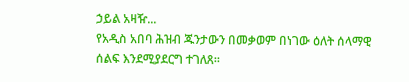ኃይል አዛዥ...
የአዲስ አበባ ሕዝብ ጁንታውን በመቃወም በነገው ዕለት ሰላማዊ ሰልፍ እንደሚያደርግ ተገለጸ።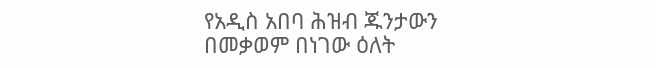የአዲስ አበባ ሕዝብ ጁንታውን በመቃወም በነገው ዕለት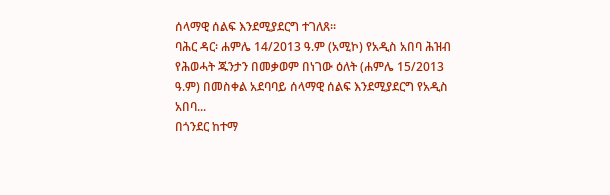ሰላማዊ ሰልፍ እንደሚያደርግ ተገለጸ።
ባሕር ዳር፡ ሐምሌ 14/2013 ዓ.ም (አሚኮ) የአዲስ አበባ ሕዝብ የሕወሓት ጁንታን በመቃወም በነገው ዕለት (ሐምሌ 15/2013 ዓ.ም) በመስቀል አደባባይ ሰላማዊ ሰልፍ እንደሚያደርግ የአዲስ አበባ...
በጎንደር ከተማ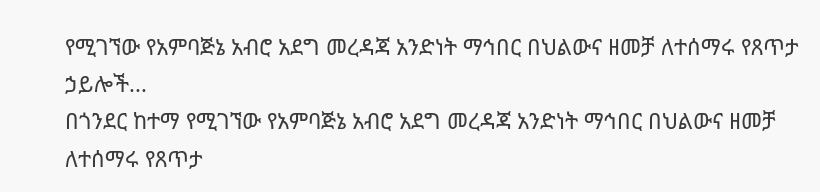የሚገኘው የአምባጅኔ አብሮ አደግ መረዳጃ አንድነት ማኅበር በህልውና ዘመቻ ለተሰማሩ የጸጥታ ኃይሎች...
በጎንደር ከተማ የሚገኘው የአምባጅኔ አብሮ አደግ መረዳጃ አንድነት ማኅበር በህልውና ዘመቻ ለተሰማሩ የጸጥታ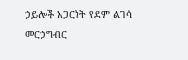ኃይሎች አጋርነት የደም ልገሳ መርኃግብር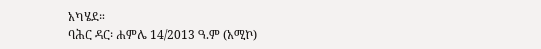አካሄደ።
ባሕር ዳር፡ ሐምሌ 14/2013 ዓ.ም (አሚኮ)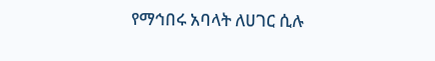የማኅበሩ አባላት ለሀገር ሲሉ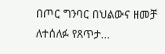በጦር ግንባር በህልውና ዘመቻ ለተሰለፉ የጸጥታ...